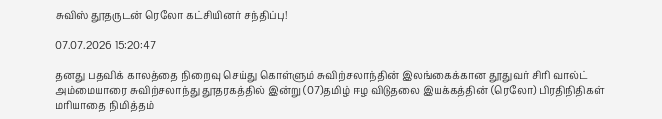சுவிஸ் தூதருடன் ரெலோ கட்சியினர் சந்திப்பு!

07.07.2026 15:20:47

தனது பதவிக் காலத்தை நிறைவு செய்து கொள்ளும் சுவிற்சலாந்தின் இலங்கைக்கான தூதுவர் சிரி வால்ட் அம்மையாரை சுவிற்சலாந்து தூதரகத்தில் இன்று (07)தமிழ் ஈழ விடுதலை இயக்கத்தின் (ரெலோ) பிரதிநிதிகள் மரியாதை நிமித்தம்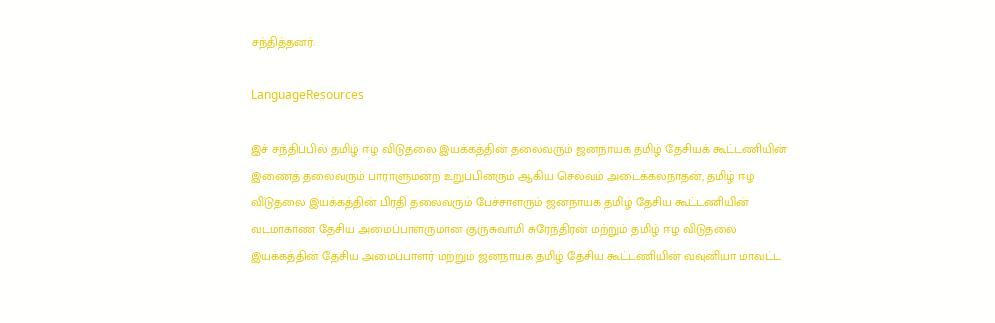சந்தித்தனர்.

LanguageResources

இச் சந்திப்பில் தமிழ் ஈழ விடுதலை இயக்கத்தின் தலைவரும் ஜனநாயக தமிழ் தேசியக் கூட்டணியின் இணைத் தலைவரும் பாராளுமன்ற உறுப்பினரும் ஆகிய செல்வம் அடைக்கலநாதன், தமிழ் ஈழ விடுதலை இயக்கத்தின் பிரதி தலைவரும் பேச்சாளரும் ஜனநாயக தமிழ் தேசிய கூட்டணியின் வடமாகாண தேசிய அமைப்பாளருமான குருசுவாமி சுரேந்திரன் மற்றும் தமிழ் ஈழ விடுதலை இயக்கத்தின் தேசிய அமைப்பாளர் மற்றும் ஜனநாயக தமிழ் தேசிய கூட்டணியின் வவுனியா மாவட்ட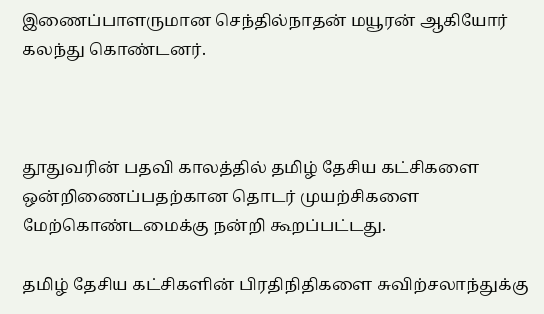இணைப்பாளருமான செந்தில்நாதன் மயூரன் ஆகியோர் கலந்து கொண்டனர்.



தூதுவரின் பதவி காலத்தில் தமிழ் தேசிய கட்சிகளை ஒன்றிணைப்பதற்கான தொடர் முயற்சிகளை மேற்கொண்டமைக்கு நன்றி கூறப்பட்டது.

தமிழ் தேசிய கட்சிகளின் பிரதிநிதிகளை சுவிற்சலாந்துக்கு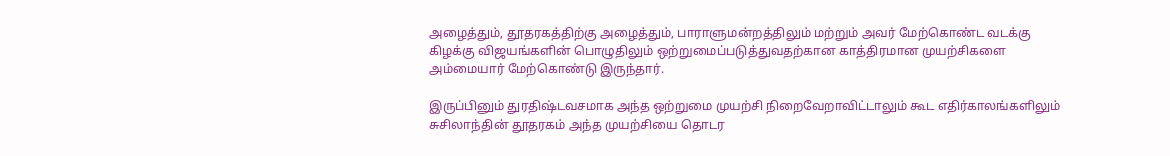அழைத்தும், தூதரகத்திற்கு அழைத்தும், பாராளுமன்றத்திலும் மற்றும் அவர் மேற்கொண்ட வடக்கு கிழக்கு விஜயங்களின் பொழுதிலும் ஒற்றுமைப்படுத்துவதற்கான காத்திரமான முயற்சிகளை அம்மையார் மேற்கொண்டு இருந்தார்.

இருப்பினும் துரதிஷ்டவசமாக அந்த ஒற்றுமை முயற்சி நிறைவேறாவிட்டாலும் கூட எதிர்காலங்களிலும் சுசிலாந்தின் தூதரகம் அந்த முயற்சியை தொடர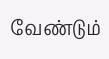வேண்டும்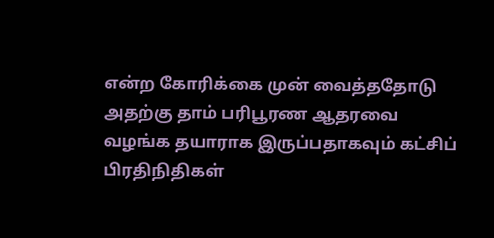என்ற கோரிக்கை முன் வைத்ததோடு அதற்கு தாம் பரிபூரண ஆதரவை வழங்க தயாராக இருப்பதாகவும் கட்சிப் பிரதிநிதிகள்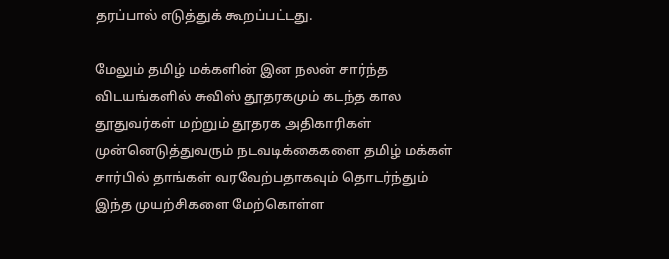தரப்பால் எடுத்துக் கூறப்பட்டது.

மேலும் தமிழ் மக்களின் இன நலன் சார்ந்த விடயங்களில் சுவிஸ் தூதரகமும் கடந்த கால தூதுவர்கள் மற்றும் தூதரக அதிகாரிகள் முன்னெடுத்துவரும் நடவடிக்கைகளை தமிழ் மக்கள் சார்பில் தாங்கள் வரவேற்பதாகவும் தொடர்ந்தும் இந்த முயற்சிகளை மேற்கொள்ள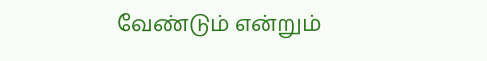வேண்டும் என்றும்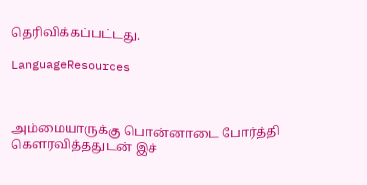தெரிவிக்கப்பட்டது.

LanguageResources



அம்மையாருக்கு பொன்னாடை போர்த்தி கௌரவித்ததுடன் இச்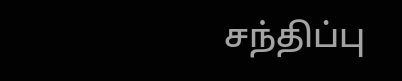சந்திப்பு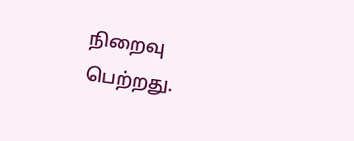நிறைவு பெற்றது.